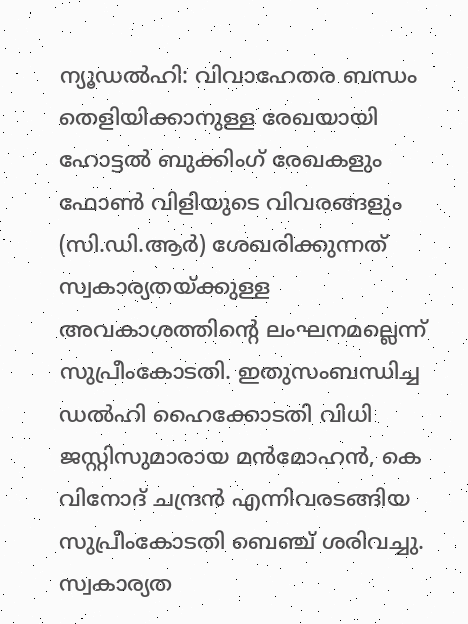ന്യൂഡൽഹി: വിവാഹേതര ബന്ധം തെളിയിക്കാനുള്ള രേഖയായി ഹോട്ടൽ ബുക്കിംഗ് രേഖകളും ഫോൺ വിളിയുടെ വിവരങ്ങളും (സി.ഡി.ആർ) ശേഖരിക്കുന്നത് സ്വകാര്യതയ്ക്കുള്ള അവകാശത്തിന്റെ ലംഘനമല്ലെന്ന് സുപ്രീംകോടതി. ഇതുസംബന്ധിച്ച ഡൽഹി ഹൈക്കോടതി വിധി ജസ്റ്റിസുമാരായ മൻമോഹൻ, കെ വിനോദ് ചന്ദ്രൻ എന്നിവരടങ്ങിയ സുപ്രീംകോടതി ബെഞ്ച് ശരിവച്ചു.
സ്വകാര്യത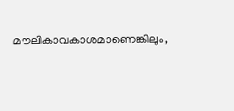മൗലികാവകാശമാണെങ്കിലും,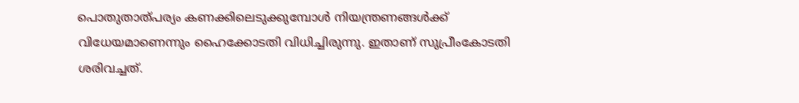പൊതുതാത്പര്യം കണക്കിലെടുക്കുമ്പോൾ നിയന്ത്രണങ്ങൾക്ക് വിധേയമാണെന്നും ഹൈക്കോടതി വിധിച്ചിരുന്നു. ഇതാണ് സുപ്രീംകോടതി ശരിവച്ചത്.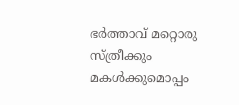ഭർത്താവ് മറ്റൊരു സ്ത്രീക്കും മകൾക്കുമൊപ്പം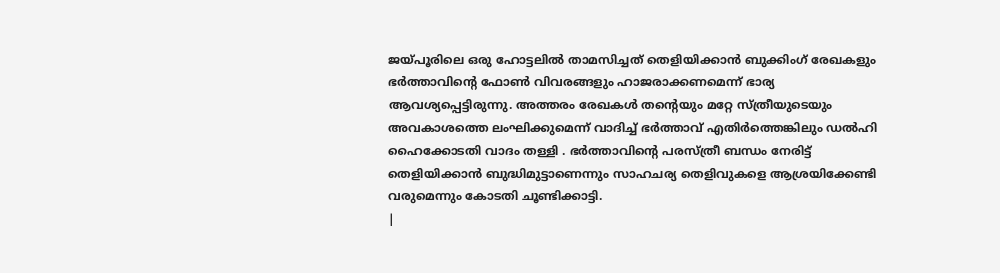ജയ്പൂരിലെ ഒരു ഹോട്ടലിൽ താമസിച്ചത് തെളിയിക്കാൻ ബുക്കിംഗ് രേഖകളും ഭർത്താവിന്റെ ഫോൺ വിവരങ്ങളും ഹാജരാക്കണമെന്ന് ഭാര്യ ആവശ്യപ്പെട്ടിരുന്നു. അത്തരം രേഖകൾ തന്റെയും മറ്റേ സ്ത്രീയുടെയും അവകാശത്തെ ലംഘിക്കുമെന്ന് വാദിച്ച് ഭർത്താവ് എതിർത്തെങ്കിലും ഡൽഹി ഹൈക്കോടതി വാദം തള്ളി . ഭർത്താവിന്റെ പരസ്ത്രീ ബന്ധം നേരിട്ട് തെളിയിക്കാൻ ബുദ്ധിമുട്ടാണെന്നും സാഹചര്യ തെളിവുകളെ ആശ്രയിക്കേണ്ടി വരുമെന്നും കോടതി ചൂണ്ടിക്കാട്ടി.
|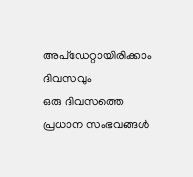അപ്ഡേറ്റായിരിക്കാം ദിവസവും
ഒരു ദിവസത്തെ പ്രധാന സംഭവങ്ങൾ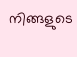നിങ്ങളുടെ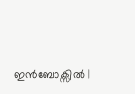ഇൻബോക്സിൽ |